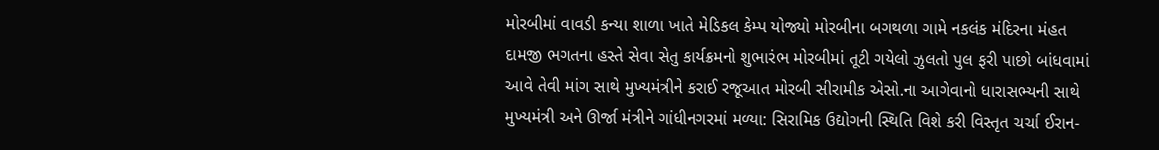મોરબીમાં વાવડી કન્યા શાળા ખાતે મેડિકલ કેમ્પ યોજ્યો મોરબીના બગથળા ગામે નકલંક મંદિરના મંહત દામજી ભગતના હસ્તે સેવા સેતુ કાર્યક્રમનો શુભારંભ મોરબીમાં તૂટી ગયેલો ઝુલતો પુલ ફરી પાછો બાંધવામાં આવે તેવી માંગ સાથે મુખ્યમંત્રીને કરાઈ રજૂઆત મોરબી સીરામીક એસો.ના આગેવાનો ધારાસભ્યની સાથે મુખ્યમંત્રી અને ઊર્જા મંત્રીને ગાંધીનગરમાં મળ્યા: સિરામિક ઉદ્યોગની સ્થિતિ વિશે કરી વિસ્તૃત ચર્ચા ઈરાન-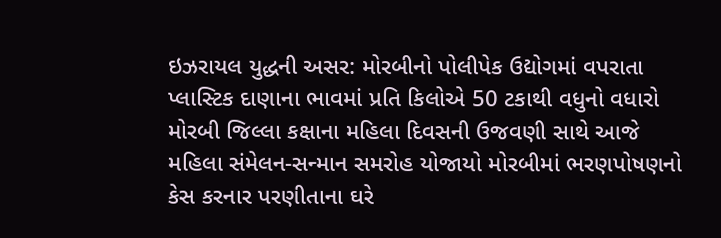ઇઝરાયલ યુદ્ધની અસર: મોરબીનો પોલીપેક ઉદ્યોગમાં વપરાતા પ્લાસ્ટિક દાણાના ભાવમાં પ્રતિ કિલોએ 50 ટકાથી વધુનો વધારો મોરબી જિલ્લા કક્ષાના મહિલા દિવસની ઉજવણી સાથે આજે મહિલા સંમેલન-સન્માન સમરોહ યોજાયો મોરબીમાં ભરણપોષણનો કેસ કરનાર પરણીતાના ઘરે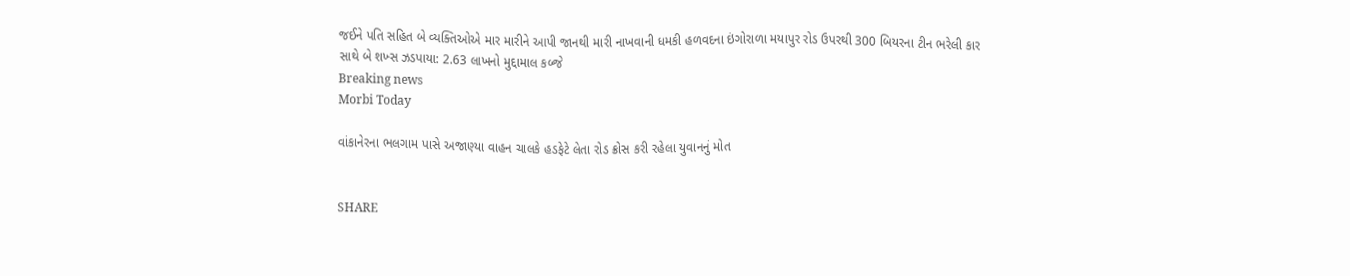જઈને પતિ સહિત બે વ્યક્તિઓએ માર મારીને આપી જાનથી મારી નાખવાની ધમકી હળવદના ઇંગોરાળા મયાપુર રોડ ઉપરથી 300 બિયરના ટીન ભરેલી કાર સાથે બે શખ્સ ઝડપાયા: 2.63 લાખનો મુદ્દામાલ કબ્જે
Breaking news
Morbi Today

વાંકાનેરના ભલગામ પાસે અજાણ્યા વાહન ચાલકે હડફેટે લેતા રોડ ક્રોસ કરી રહેલા યુવાનનું મોત


SHARE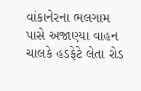વાંકાનેરના ભલગામ પાસે અજાણ્યા વાહન ચાલકે હડફેટે લેતા રોડ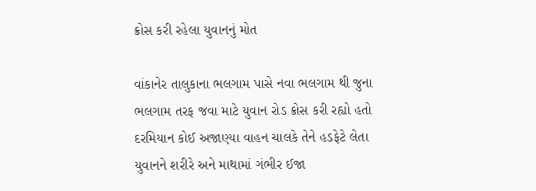ક્રોસ કરી રહેલા યુવાનનું મોત

વાંકાનેર તાલુકાના ભલગામ પાસે નવા ભલગામ થી જુના ભલગામ તરફ જવા માટે યુવાન રોડ ક્રોસ કરી રહ્યો હતો દરમિયાન કોઈ અજાણ્યા વાહન ચાલકે તેને હડફેટે લેતા યુવાનને શરીરે અને માથામાં ગંભીર ઈજા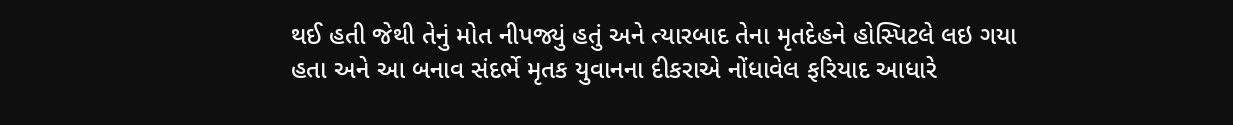થઈ હતી જેથી તેનું મોત નીપજ્યું હતું અને ત્યારબાદ તેના મૃતદેહને હોસ્પિટલે લઇ ગયા હતા અને આ બનાવ સંદર્ભે મૃતક યુવાનના દીકરાએ નોંધાવેલ ફરિયાદ આધારે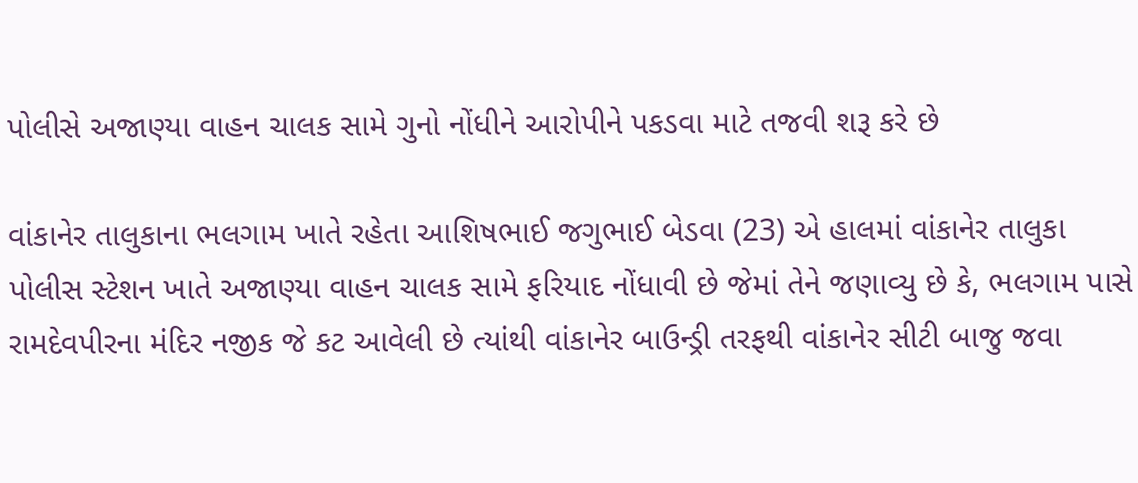પોલીસે અજાણ્યા વાહન ચાલક સામે ગુનો નોંધીને આરોપીને પકડવા માટે તજવી શરૂ કરે છે

વાંકાનેર તાલુકાના ભલગામ ખાતે રહેતા આશિષભાઈ જગુભાઈ બેડવા (23) એ હાલમાં વાંકાનેર તાલુકા પોલીસ સ્ટેશન ખાતે અજાણ્યા વાહન ચાલક સામે ફરિયાદ નોંધાવી છે જેમાં તેને જણાવ્યુ છે કે, ભલગામ પાસે રામદેવપીરના મંદિર નજીક જે કટ આવેલી છે ત્યાંથી વાંકાનેર બાઉન્ડ્રી તરફથી વાંકાનેર સીટી બાજુ જવા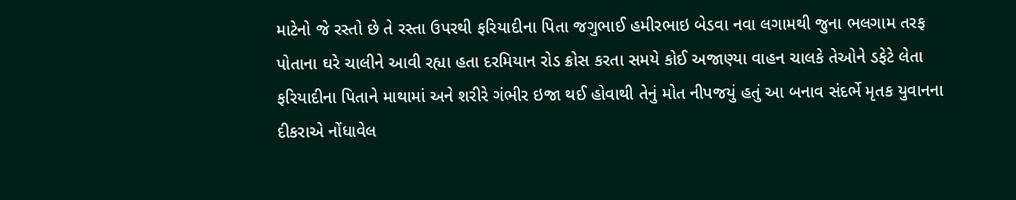માટેનો જે રસ્તો છે તે રસ્તા ઉપરથી ફરિયાદીના પિતા જગુભાઈ હમીરભાઇ બેડવા નવા લગામથી જુના ભલગામ તરફ પોતાના ઘરે ચાલીને આવી રહ્યા હતા દરમિયાન રોડ ક્રોસ કરતા સમયે કોઈ અજાણ્યા વાહન ચાલકે તેઓને ડફેટે લેતા ફરિયાદીના પિતાને માથામાં અને શરીરે ગંભીર ઇજા થઈ હોવાથી તેનું મોત નીપજયું હતું આ બનાવ સંદર્ભે મૃતક યુવાનના દીકરાએ નોંધાવેલ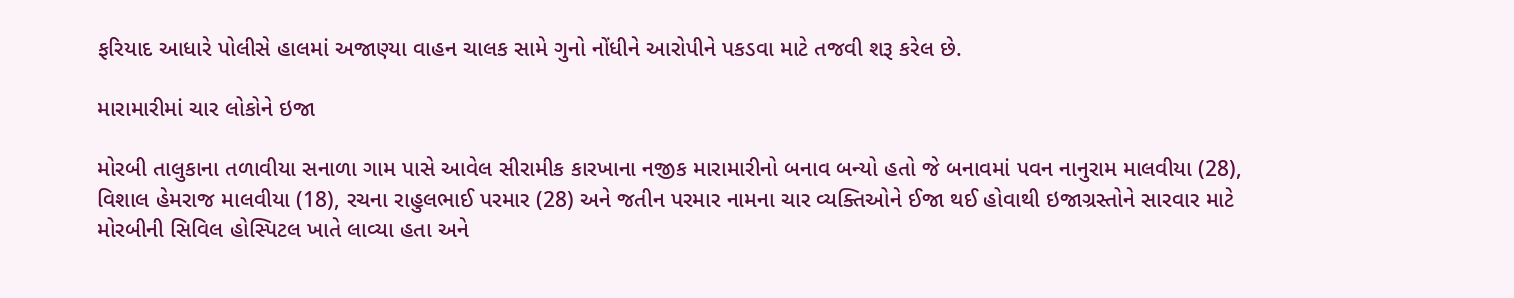ફરિયાદ આધારે પોલીસે હાલમાં અજાણ્યા વાહન ચાલક સામે ગુનો નોંધીને આરોપીને પકડવા માટે તજવી શરૂ કરેલ છે.

મારામારીમાં ચાર લોકોને ઇજા

મોરબી તાલુકાના તળાવીયા સનાળા ગામ પાસે આવેલ સીરામીક કારખાના નજીક મારામારીનો બનાવ બન્યો હતો જે બનાવમાં પવન નાનુરામ માલવીયા (28), વિશાલ હેમરાજ માલવીયા (18), રચના રાહુલભાઈ પરમાર (28) અને જતીન પરમાર નામના ચાર વ્યક્તિઓને ઈજા થઈ હોવાથી ઇજાગ્રસ્તોને સારવાર માટે મોરબીની સિવિલ હોસ્પિટલ ખાતે લાવ્યા હતા અને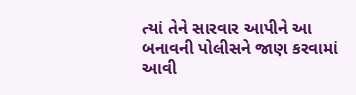ત્યાં તેને સારવાર આપીને આ બનાવની પોલીસને જાણ કરવામાં આવી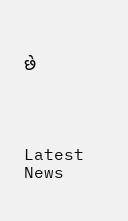છે




Latest News